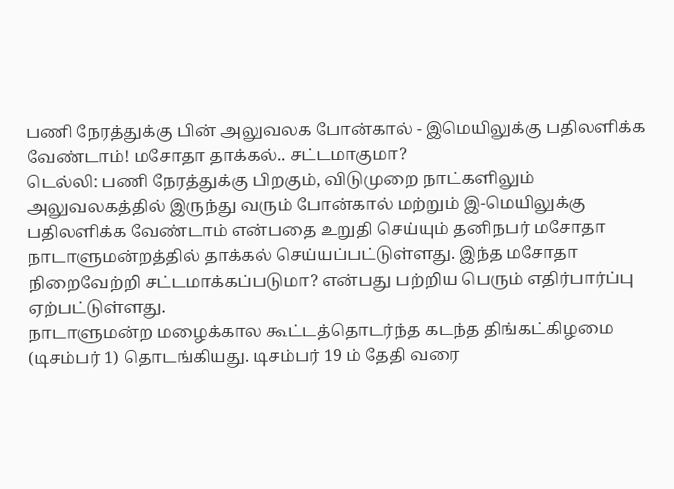பணி நேரத்துக்கு பின் அலுவலக போன்கால் - இமெயிலுக்கு பதிலளிக்க வேண்டாம்! மசோதா தாக்கல்.. சட்டமாகுமா?
டெல்லி: பணி நேரத்துக்கு பிறகும், விடுமுறை நாட்களிலும் அலுவலகத்தில் இருந்து வரும் போன்கால் மற்றும் இ-மெயிலுக்கு பதிலளிக்க வேண்டாம் என்பதை உறுதி செய்யும் தனிநபர் மசோதா நாடாளுமன்றத்தில் தாக்கல் செய்யப்பட்டுள்ளது. இந்த மசோதா நிறைவேற்றி சட்டமாக்கப்படுமா? என்பது பற்றிய பெரும் எதிர்பார்ப்பு ஏற்பட்டுள்ளது.
நாடாளுமன்ற மழைக்கால கூட்டத்தொடர்ந்த கடந்த திங்கட்கிழமை (டிசம்பர் 1) தொடங்கியது. டிசம்பர் 19 ம் தேதி வரை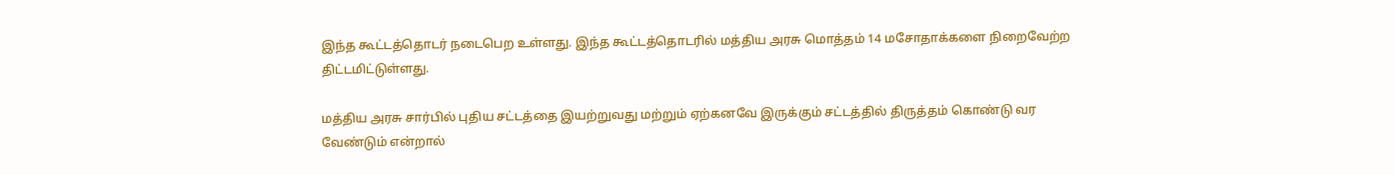இந்த கூட்டத்தொடர் நடைபெற உள்ளது. இந்த கூட்டத்தொடரில் மத்திய அரசு மொத்தம் 14 மசோதாக்களை நிறைவேற்ற திட்டமிட்டுள்ளது.

மத்திய அரசு சார்பில் புதிய சட்டத்தை இயற்றுவது மற்றும் ஏற்கனவே இருக்கும் சட்டத்தில் திருத்தம் கொண்டு வர வேண்டும் என்றால்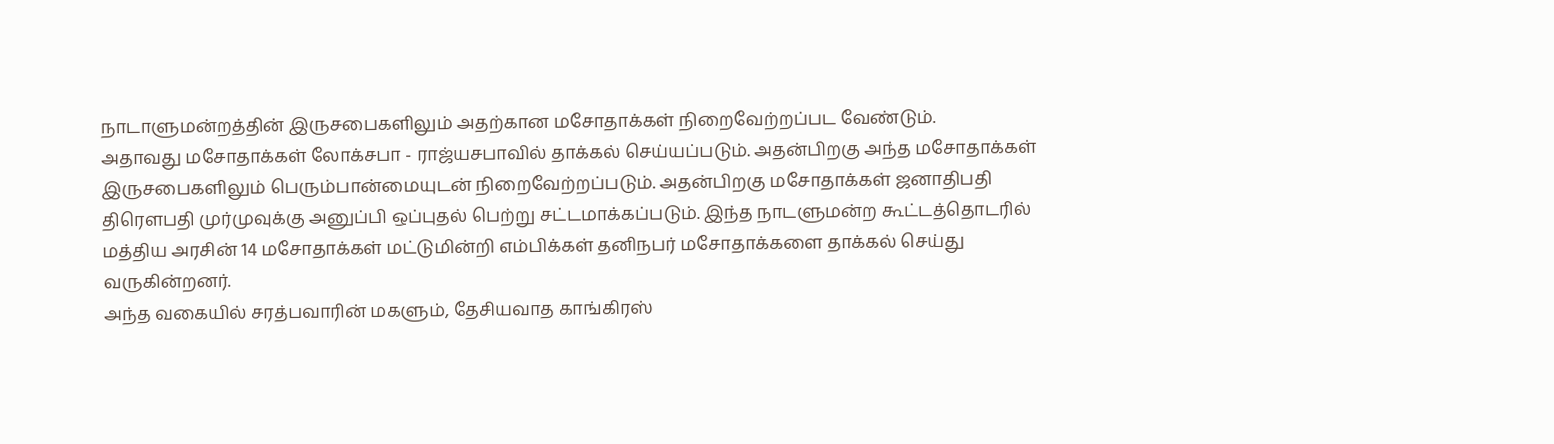நாடாளுமன்றத்தின் இருசபைகளிலும் அதற்கான மசோதாக்கள் நிறைவேற்றப்பட வேண்டும்.
அதாவது மசோதாக்கள் லோக்சபா - ராஜ்யசபாவில் தாக்கல் செய்யப்படும். அதன்பிறகு அந்த மசோதாக்கள் இருசபைகளிலும் பெரும்பான்மையுடன் நிறைவேற்றப்படும். அதன்பிறகு மசோதாக்கள் ஜனாதிபதி திரெளபதி முர்முவுக்கு அனுப்பி ஒப்புதல் பெற்று சட்டமாக்கப்படும். இந்த நாடளுமன்ற கூட்டத்தொடரில் மத்திய அரசின் 14 மசோதாக்கள் மட்டுமின்றி எம்பிக்கள் தனிநபர் மசோதாக்களை தாக்கல் செய்து வருகின்றனர்.
அந்த வகையில் சரத்பவாரின் மகளும், தேசியவாத காங்கிரஸ்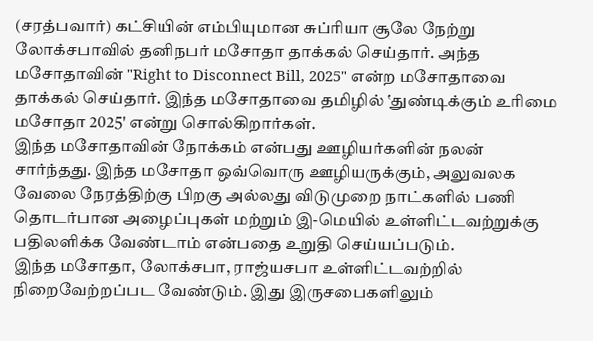(சரத்பவார்) கட்சியின் எம்பியுமான சுப்ரியா சூலே நேற்று லோக்சபாவில் தனிநபர் மசோதா தாக்கல் செய்தார். அந்த மசோதாவின் "Right to Disconnect Bill, 2025" என்ற மசோதாவை தாக்கல் செய்தார். இந்த மசோதாவை தமிழில் ‛துண்டிக்கும் உரிமை மசோதா 2025' என்று சொல்கிறார்கள்.
இந்த மசோதாவின் நோக்கம் என்பது ஊழியர்களின் நலன் சார்ந்தது. இந்த மசோதா ஒவ்வொரு ஊழியருக்கும், அலுவலக வேலை நேரத்திற்கு பிறகு அல்லது விடுமுறை நாட்களில் பணி தொடர்பான அழைப்புகள் மற்றும் இ-மெயில் உள்ளிட்டவற்றுக்கு பதிலளிக்க வேண்டாம் என்பதை உறுதி செய்யப்படும்.
இந்த மசோதா, லோக்சபா, ராஜ்யசபா உள்ளிட்டவற்றில் நிறைவேற்றப்பட வேண்டும். இது இருசபைகளிலும்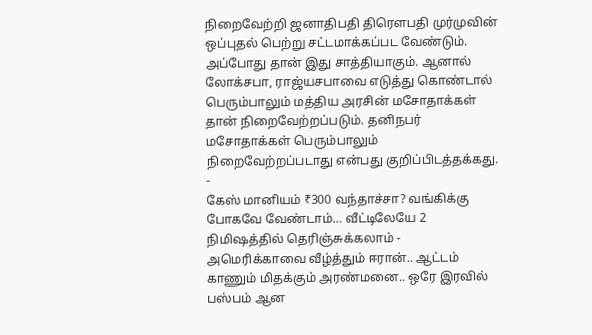நிறைவேற்றி ஜனாதிபதி திரெளபதி முர்முவின் ஒப்புதல் பெற்று சட்டமாக்கப்பட வேண்டும். அப்போது தான் இது சாத்தியாகும். ஆனால் லோக்சபா, ராஜ்யசபாவை எடுத்து கொண்டால் பெரும்பாலும் மத்திய அரசின் மசோதாக்கள் தான் நிறைவேற்றப்படும். தனிநபர் மசோதாக்கள் பெரும்பாலும் நிறைவேற்றப்படாது என்பது குறிப்பிடத்தக்கது.
-
கேஸ் மானியம் ₹300 வந்தாச்சா? வங்கிக்கு போகவே வேண்டாம்… வீட்டிலேயே 2 நிமிஷத்தில் தெரிஞ்சுக்கலாம் -
அமெரிக்காவை வீழ்த்தும் ஈரான்.. ஆட்டம் காணும் மிதக்கும் அரண்மனை.. ஒரே இரவில் பஸ்பம் ஆன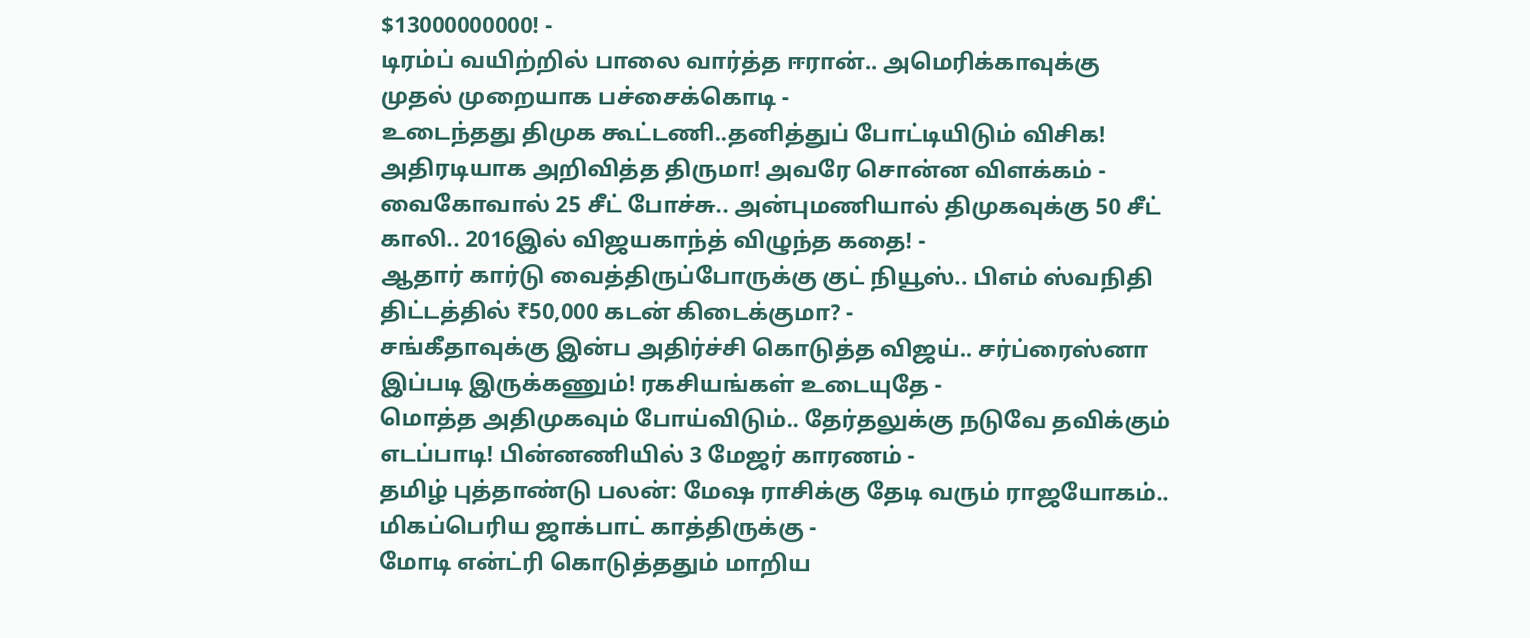$13000000000! -
டிரம்ப் வயிற்றில் பாலை வார்த்த ஈரான்.. அமெரிக்காவுக்கு முதல் முறையாக பச்சைக்கொடி -
உடைந்தது திமுக கூட்டணி..தனித்துப் போட்டியிடும் விசிக! அதிரடியாக அறிவித்த திருமா! அவரே சொன்ன விளக்கம் -
வைகோவால் 25 சீட் போச்சு.. அன்புமணியால் திமுகவுக்கு 50 சீட் காலி.. 2016இல் விஜயகாந்த் விழுந்த கதை! -
ஆதார் கார்டு வைத்திருப்போருக்கு குட் நியூஸ்.. பிஎம் ஸ்வநிதி திட்டத்தில் ₹50,000 கடன் கிடைக்குமா? -
சங்கீதாவுக்கு இன்ப அதிர்ச்சி கொடுத்த விஜய்.. சர்ப்ரைஸ்னா இப்படி இருக்கணும்! ரகசியங்கள் உடையுதே -
மொத்த அதிமுகவும் போய்விடும்.. தேர்தலுக்கு நடுவே தவிக்கும் எடப்பாடி! பின்னணியில் 3 மேஜர் காரணம் -
தமிழ் புத்தாண்டு பலன்: மேஷ ராசிக்கு தேடி வரும் ராஜயோகம்.. மிகப்பெரிய ஜாக்பாட் காத்திருக்கு -
மோடி என்ட்ரி கொடுத்ததும் மாறிய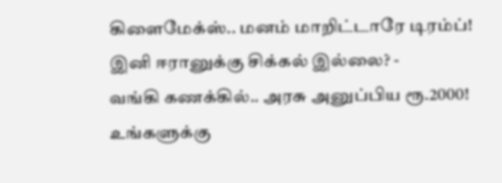கிளைமேக்ஸ்.. மனம் மாறிட்டாரே டிரம்ப்! இனி ஈரானுக்கு சிக்கல் இல்லை? -
வங்கி கணக்கில்.. அரசு அனுப்பிய ரூ.2000! உங்களுக்கு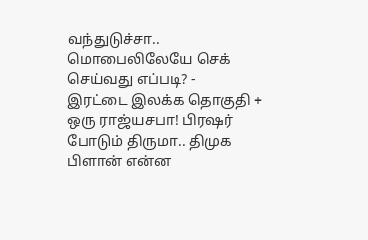வந்துடுச்சா.. மொபைலிலேயே செக் செய்வது எப்படி? -
இரட்டை இலக்க தொகுதி + ஒரு ராஜ்யசபா! பிரஷர் போடும் திருமா.. திமுக பிளான் என்ன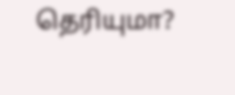தெரியுமா?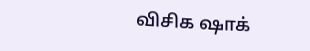விசிக ஷாக்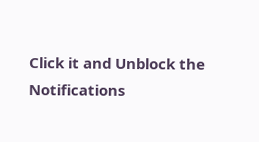Click it and Unblock the Notifications